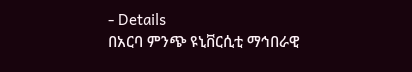- Details
በአርባ ምንጭ ዩኒቨርሲቲ ማኅበራዊ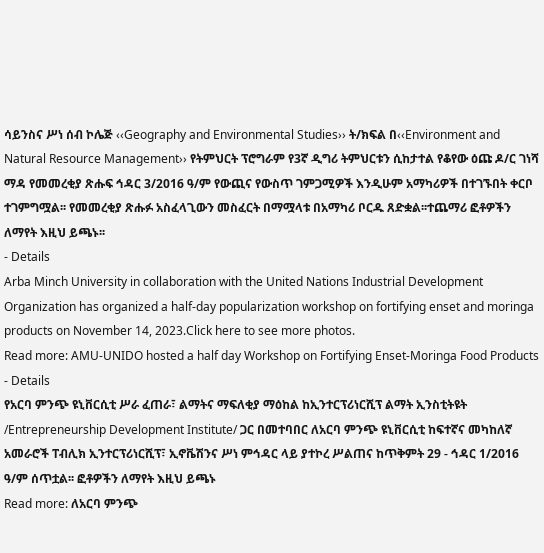ሳይንስና ሥነ ሰብ ኮሌጅ ‹‹Geography and Environmental Studies›› ት/ክፍል በ‹‹Environment and Natural Resource Management›› የትምህርት ፕሮግራም የ3ኛ ዲግሪ ትምህርቱን ሲከታተል የቆየው ዕጩ ዶ/ር ገነሻ ማዳ የመመረቂያ ጽሑፍ ኅዳር 3/2016 ዓ/ም የውጪና የውስጥ ገምጋሚዎች እንዲሁም አማካሪዎች በተገኙበት ቀርቦ ተገምግሟል፡፡ የመመረቂያ ጽሑፉ አስፈላጊውን መስፈርት በማሟላቱ በአማካሪ ቦርዱ ጸድቋል፡፡ተጨማሪ ፎቶዎችን ለማየት እዚህ ይጫኑ፡፡
- Details
Arba Minch University in collaboration with the United Nations Industrial Development Organization has organized a half-day popularization workshop on fortifying enset and moringa products on November 14, 2023.Click here to see more photos.
Read more: AMU-UNIDO hosted a half day Workshop on Fortifying Enset-Moringa Food Products
- Details
የአርባ ምንጭ ዩኒቨርሲቲ ሥራ ፈጠራ፣ ልማትና ማፍለቂያ ማዕከል ከኢንተርፕሪነርሺፕ ልማት ኢንስቲትዩት /Entrepreneurship Development Institute/ ጋር በመተባበር ለአርባ ምንጭ ዩኒቨርሲቲ ከፍተኛና መካከለኛ አመራሮች ፐብሊክ ኢንተርፕሪነርሺፕ፣ ኢኖቬሽንና ሥነ ምኅዳር ላይ ያተኮረ ሥልጠና ከጥቅምት 29 - ኅዳር 1/2016 ዓ/ም ሰጥቷል፡፡ ፎቶዎችን ለማየት እዚህ ይጫኑ
Read more: ለአርባ ምንጭ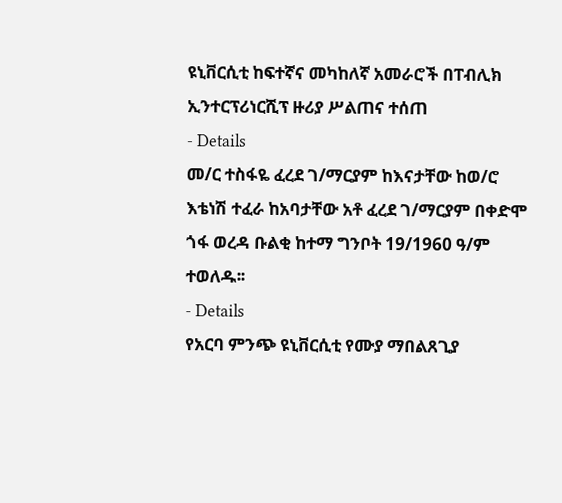ዩኒቨርሲቲ ከፍተኛና መካከለኛ አመራሮች በፐብሊክ ኢንተርፕሪነርሺፕ ዙሪያ ሥልጠና ተሰጠ
- Details
መ/ር ተስፋዬ ፈረደ ገ/ማርያም ከእናታቸው ከወ/ሮ እቴነሽ ተፈራ ከአባታቸው አቶ ፈረደ ገ/ማርያም በቀድሞ ጎፋ ወረዳ ቡልቂ ከተማ ግንቦት 19/1960 ዓ/ም ተወለዱ፡፡
- Details
የአርባ ምንጭ ዩኒቨርሲቲ የሙያ ማበልጸጊያ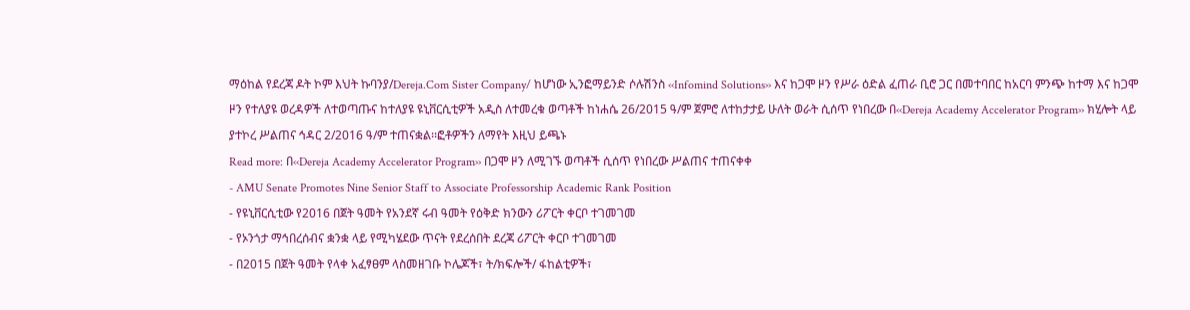ማዕከል የደረጃ ዶት ኮም እህት ኩባንያ/Dereja.Com Sister Company/ ከሆነው ኢንፎማይንድ ሶሉሽንስ ‹‹Infomind Solutions›› እና ከጋሞ ዞን የሥራ ዕድል ፈጠራ ቢሮ ጋር በመተባበር ከአርባ ምንጭ ከተማ እና ከጋሞ ዞን የተለያዩ ወረዳዎች ለተወጣጡና ከተለያዩ ዩኒቨርሲቲዎች አዲስ ለተመረቁ ወጣቶች ከነሐሴ 26/2015 ዓ/ም ጀምሮ ለተከታታይ ሁለት ወራት ሲሰጥ የነበረው በ‹‹Dereja Academy Accelerator Program›› ክሂሎት ላይ ያተኮረ ሥልጠና ኅዳር 2/2016 ዓ/ም ተጠናቋል፡፡ፎቶዎችን ለማየት እዚህ ይጫኑ
Read more: በ‹‹Dereja Academy Accelerator Program›› በጋሞ ዞን ለሚገኙ ወጣቶች ሲሰጥ የነበረው ሥልጠና ተጠናቀቀ
- AMU Senate Promotes Nine Senior Staff to Associate Professorship Academic Rank Position
- የዩኒቨርሲቲው የ2016 በጀት ዓመት የአንደኛ ሩብ ዓመት የዕቅድ ክንውን ሪፖርት ቀርቦ ተገመገመ
- የኦንጎታ ማኅበረሰብና ቋንቋ ላይ የሚካሄደው ጥናት የደረሰበት ደረጃ ሪፖርት ቀርቦ ተገመገመ
- በ2015 በጀት ዓመት የላቀ አፈፃፀም ላስመዘገቡ ኮሌጆች፣ ት/ክፍሎች/ ፋከልቲዎች፣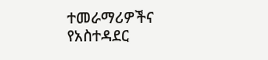ተመራማሪዎችና የአስተዳደር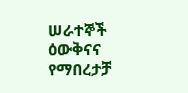ሠራተኞች ዕውቅናና የማበረታቻ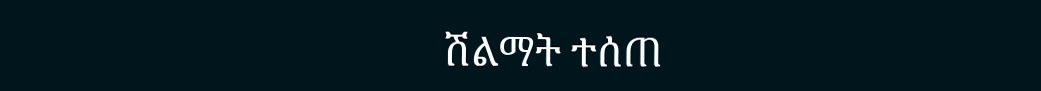ሽልማት ተሰጠ